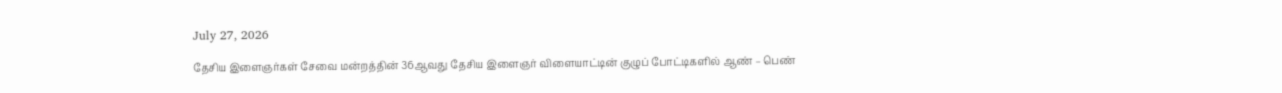July 27, 2026

தேசிய இளைஞர்கள் சேவை மன்றத்தின் 36ஆவது தேசிய இளைஞர் விளையாட்டின் குழுப் போட்டிகளில் ஆண் – பெண்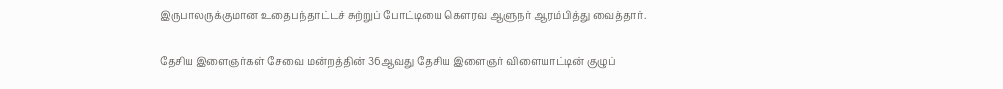இருபாலருக்குமான உதைபந்தாட்டச் சுற்றுப் போட்டியை கௌரவ ஆளுநர் ஆரம்பித்து வைத்தார்.

தேசிய இளைஞர்கள் சேவை மன்றத்தின் 36ஆவது தேசிய இளைஞர் விளையாட்டின் குழுப்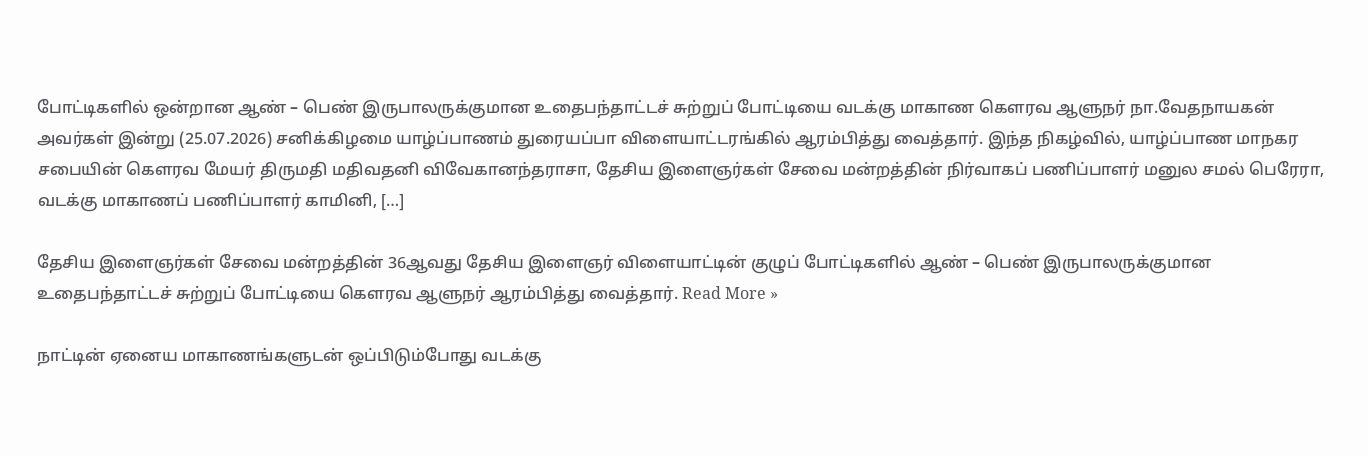போட்டிகளில் ஒன்றான ஆண் – பெண் இருபாலருக்குமான உதைபந்தாட்டச் சுற்றுப் போட்டியை வடக்கு மாகாண கௌரவ ஆளுநர் நா.வேதநாயகன் அவர்கள் இன்று (25.07.2026) சனிக்கிழமை யாழ்ப்பாணம் துரையப்பா விளையாட்டரங்கில் ஆரம்பித்து வைத்தார். இந்த நிகழ்வில், யாழ்ப்பாண மாநகர சபையின் கௌரவ மேயர் திருமதி மதிவதனி விவேகானந்தராசா, தேசிய இளைஞர்கள் சேவை மன்றத்தின் நிர்வாகப் பணிப்பாளர் மனுல சமல் பெரேரா, வடக்கு மாகாணப் பணிப்பாளர் காமினி, […]

தேசிய இளைஞர்கள் சேவை மன்றத்தின் 36ஆவது தேசிய இளைஞர் விளையாட்டின் குழுப் போட்டிகளில் ஆண் – பெண் இருபாலருக்குமான உதைபந்தாட்டச் சுற்றுப் போட்டியை கௌரவ ஆளுநர் ஆரம்பித்து வைத்தார். Read More »

நாட்டின் ஏனைய மாகாணங்களுடன் ஒப்பிடும்போது வடக்கு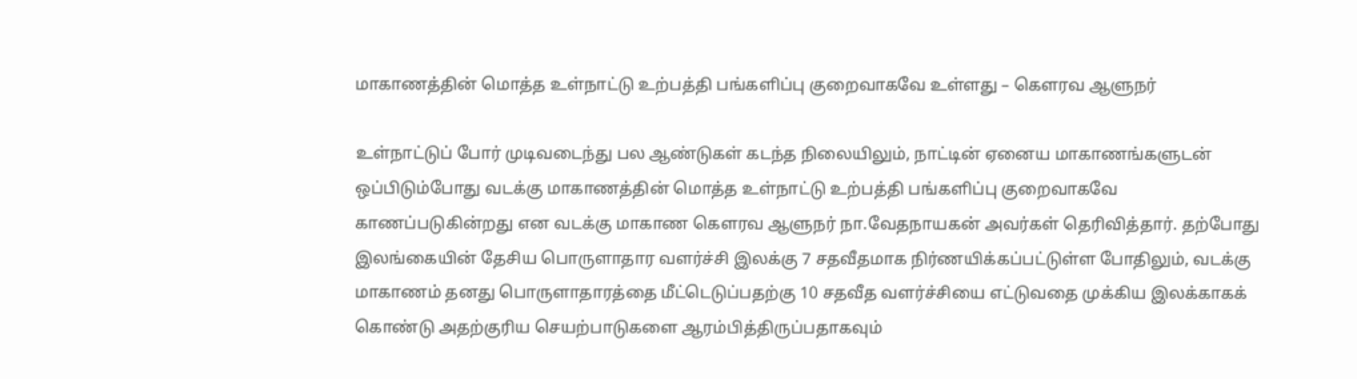மாகாணத்தின் மொத்த உள்நாட்டு உற்பத்தி பங்களிப்பு குறைவாகவே உள்ளது – கௌரவ ஆளுநர்

உள்நாட்டுப் போர் முடிவடைந்து பல ஆண்டுகள் கடந்த நிலையிலும், நாட்டின் ஏனைய மாகாணங்களுடன் ஒப்பிடும்போது வடக்கு மாகாணத்தின் மொத்த உள்நாட்டு உற்பத்தி பங்களிப்பு குறைவாகவே காணப்படுகின்றது என வடக்கு மாகாண கௌரவ ஆளுநர் நா.வேதநாயகன் அவர்கள் தெரிவித்தார். தற்போது இலங்கையின் தேசிய பொருளாதார வளர்ச்சி இலக்கு 7 சதவீதமாக நிர்ணயிக்கப்பட்டுள்ள போதிலும், வடக்கு மாகாணம் தனது பொருளாதாரத்தை மீட்டெடுப்பதற்கு 10 சதவீத வளர்ச்சியை எட்டுவதை முக்கிய இலக்காகக் கொண்டு அதற்குரிய செயற்பாடுகளை ஆரம்பித்திருப்பதாகவும்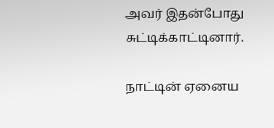அவர் இதன்போது சுட்டிக்காட்டினார்.

நாட்டின் ஏனைய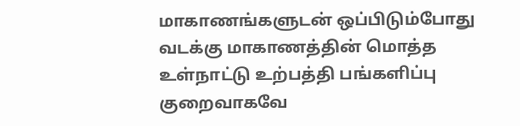மாகாணங்களுடன் ஒப்பிடும்போது வடக்கு மாகாணத்தின் மொத்த உள்நாட்டு உற்பத்தி பங்களிப்பு குறைவாகவே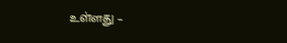உள்ளது –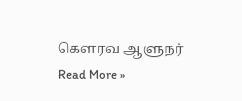கௌரவ ஆளுநர் Read More »